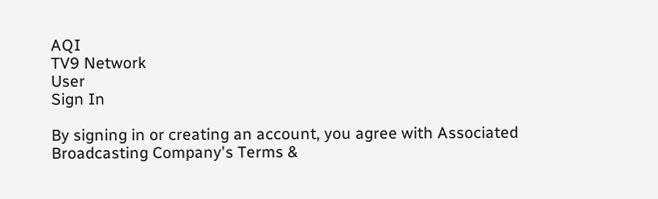AQI
TV9 Network
User
Sign In

By signing in or creating an account, you agree with Associated Broadcasting Company's Terms &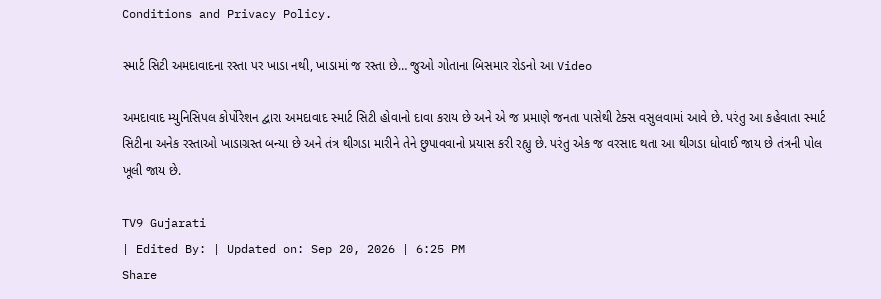Conditions and Privacy Policy.

સ્માર્ટ સિટી અમદાવાદના રસ્તા પર ખાડા નથી, ખાડામાં જ રસ્તા છે… જુઓ ગોતાના બિસમાર રોડનો આ Video

અમદાવાદ મ્યુનિસિપલ કોર્પોરેશન દ્વારા અમદાવાદ સ્માર્ટ સિટી હોવાનો દાવા કરાય છે અને એ જ પ્રમાણે જનતા પાસેથી ટેક્સ વસુલવામાં આવે છે. પરંતુ આ કહેવાતા સ્માર્ટ સિટીના અનેક રસ્તાઓ ખાડાગ્રસ્ત બન્યા છે અને તંત્ર થીગડા મારીને તેને છુપાવવાનો પ્રયાસ કરી રહ્યુ છે. પરંતુ એક જ વરસાદ થતા આ થીગડા ધોવાઈ જાય છે તંત્રની પોલ ખૂલી જાય છે.

TV9 Gujarati
| Edited By: | Updated on: Sep 20, 2026 | 6:25 PM
Share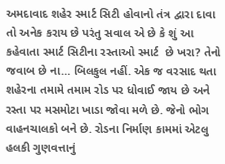અમદાવાદ શહેર સ્માર્ટ સિટી હોવાનો તંત્ર દ્વારા દાવા તો અનેક કરાય છે પરંતુ સવાલ એ છે કે શું આ કહેવાતા સ્માર્ટ સિટીના રસ્તાઓ સ્માર્ટ  છે ખરા? તેનો જવાબ છે ના… બિલકુલ નહીં. એક જ વરસાદ થતા શહેરના તમામે તમામ રોડ પર ધોવાઈ જાય છે અને રસ્તા પર મસમોટા ખાડા જોવા મળે છે. જેનો ભોગ વાહનચાલકો બને છે. રોડના નિર્માણ કામમાં એટલુ હલકી ગુણવત્તાનું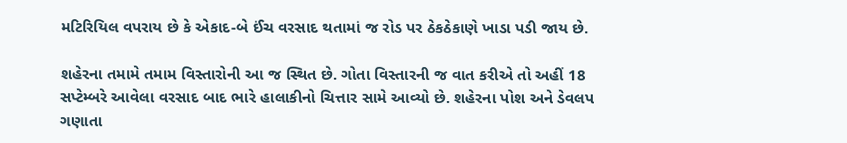મટિરિયિલ વપરાય છે કે એકાદ-બે ઈંચ વરસાદ થતામાં જ રોડ પર ઠેકઠેકાણે ખાડા પડી જાય છે.

શહેરના તમામે તમામ વિસ્તારોની આ જ સ્થિત છે. ગોતા વિસ્તારની જ વાત કરીએ તો અહીં 18 સપ્ટેમ્બરે આવેલા વરસાદ બાદ ભારે હાલાકીનો ચિત્તાર સામે આવ્યો છે. શહેરના પોશ અને ડેવલપ ગણાતા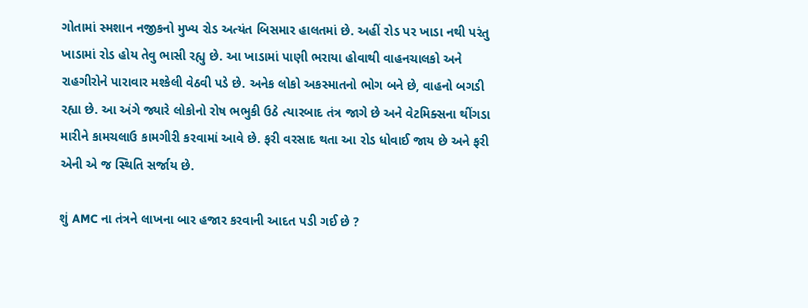ગોતામાં સ્મશાન નજીકનો મુખ્ય રોડ અત્યંત બિસમાર હાલતમાં છે. અહીં રોડ પર ખાડા નથી પરંતુ ખાડામાં રોડ હોય તેવુ ભાસી રહ્યુ છે. આ ખાડામાં પાણી ભરાયા હોવાથી વાહનચાલકો અને રાહગીરોને પારાવાર મશ્કેલી વેઠવી પડે છે. અનેક લોકો અકસ્માતનો ભોગ બને છે, વાહનો બગડી રહ્યા છે. આ અંગે જ્યારે લોકોનો રોષ ભભુકી ઉઠે ત્યારબાદ તંત્ર જાગે છે અને વેટમિક્સના થીંગડા મારીને કામચલાઉ કામગીરી કરવામાં આવે છે. ફરી વરસાદ થતા આ રોડ ધોવાઈ જાય છે અને ફરી એની એ જ સ્થિતિ સર્જાય છે.

શું AMC ના તંત્રને લાખના બાર હજાર કરવાની આદત પડી ગઈ છે ?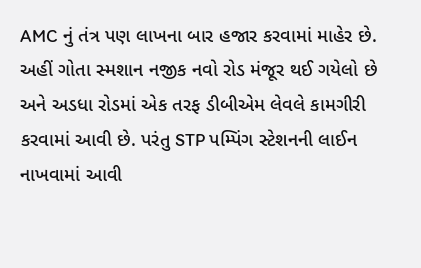AMC નું તંત્ર પણ લાખના બાર હજાર કરવામાં માહેર છે. અહીં ગોતા સ્મશાન નજીક નવો રોડ મંજૂર થઈ ગયેલો છે અને અડધા રોડમાં એક તરફ ડીબીએમ લેવલે કામગીરી કરવામાં આવી છે. પરંતુ STP પમ્પિંગ સ્ટેશનની લાઈન નાખવામાં આવી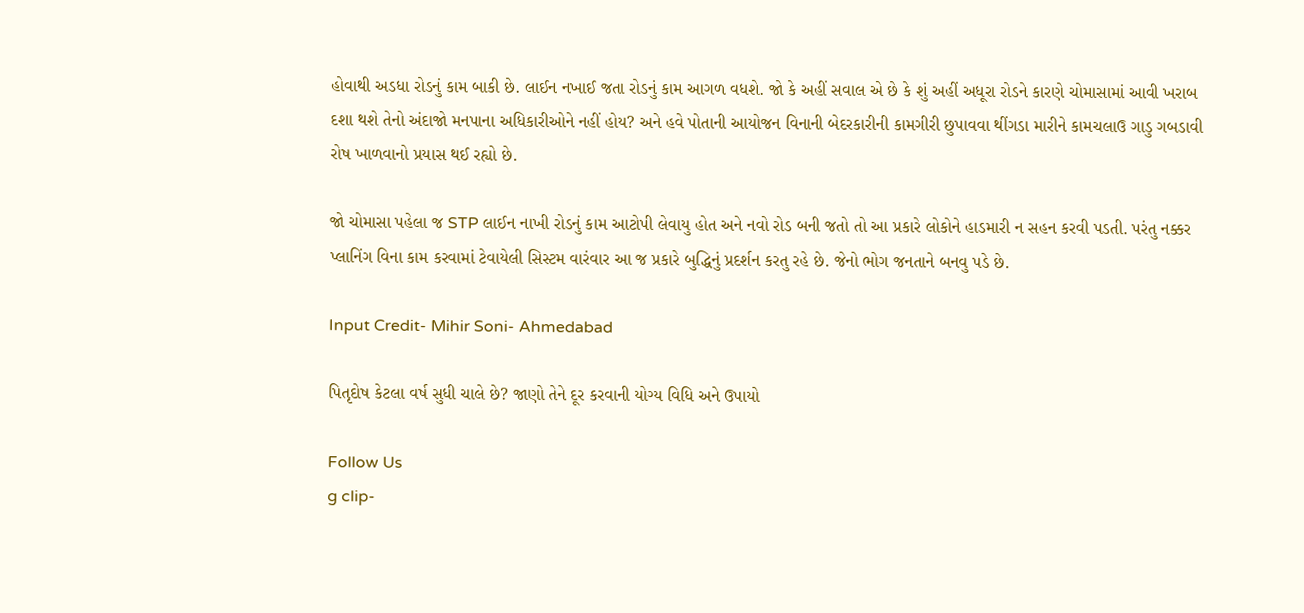હોવાથી અડધા રોડનું કામ બાકી છે. લાઈન નખાઈ જતા રોડનું કામ આગળ વધશે. જો કે અહીં સવાલ એ છે કે શું અહીં અધૂરા રોડને કારણે ચોમાસામાં આવી ખરાબ દશા થશે તેનો અંદાજો મનપાના અધિકારીઓને નહીં હોય? અને હવે પોતાની આયોજન વિનાની બેદરકારીની કામગીરી છુપાવવા થીંગડા મારીને કામચલાઉ ગાડુ ગબડાવી રોષ ખાળવાનો પ્રયાસ થઈ રહ્યો છે.

જો ચોમાસા પહેલા જ STP લાઈન નાખી રોડનું કામ આટોપી લેવાયુ હોત અને નવો રોડ બની જતો તો આ પ્રકારે લોકોને હાડમારી ન સહન કરવી પડતી. પરંતુ નક્કર પ્લાનિંગ વિના કામ કરવામાં ટેવાયેલી સિસ્ટમ વારંવાર આ જ પ્રકારે બુદ્ધિનું પ્રદર્શન કરતુ રહે છે. જેનો ભોગ જનતાને બનવુ પડે છે.

Input Credit- Mihir Soni- Ahmedabad

પિતૃદોષ કેટલા વર્ષ સુધી ચાલે છે? જાણો તેને દૂર કરવાની યોગ્ય વિધિ અને ઉપાયો

Follow Us
g clip-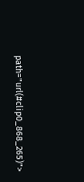path="url(#clip0_868_265)">